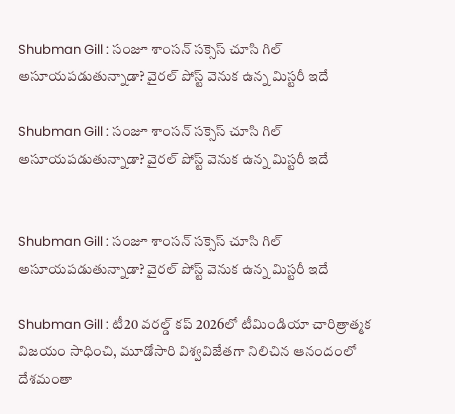Shubman Gill : సంజూ శాంసన్ సక్సెస్ చూసి గిల్ అసూయపడుతున్నాడా? వైరల్ పోస్ట్ వెనుక ఉన్న మిస్టరీ ఇదే

Shubman Gill : సంజూ శాంసన్ సక్సెస్ చూసి గిల్ అసూయపడుతున్నాడా? వైరల్ పోస్ట్ వెనుక ఉన్న మిస్టరీ ఇదే


Shubman Gill : సంజూ శాంసన్ సక్సెస్ చూసి గిల్ అసూయపడుతున్నాడా? వైరల్ పోస్ట్ వెనుక ఉన్న మిస్టరీ ఇదే

Shubman Gill : టీ20 వరల్డ్ కప్ 2026లో టీమిండియా చారిత్రాత్మక విజయం సాధించి, మూడోసారి విశ్వవిజేతగా నిలిచిన ఆనందంలో దేశమంతా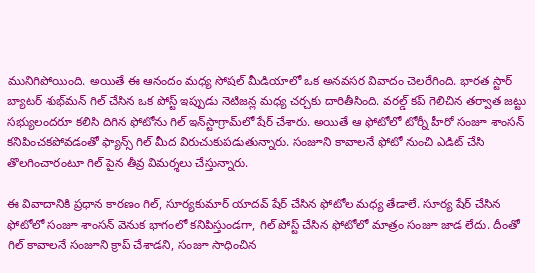మునిగిపోయింది. అయితే ఈ ఆనందం మధ్య సోషల్ మీడియాలో ఒక అనవసర వివాదం చెలరేగింది. భారత స్టార్ బ్యాటర్ శుభ్‌మన్ గిల్ చేసిన ఒక పోస్ట్ ఇప్పుడు నెటిజన్ల మధ్య చర్చకు దారితీసింది. వరల్డ్ కప్ గెలిచిన తర్వాత జట్టు సభ్యులందరూ కలిసి దిగిన ఫోటోను గిల్ ఇన్‌స్టాగ్రామ్‌లో షేర్ చేశారు. అయితే ఆ ఫోటోలో టోర్నీ హీరో సంజూ శాంసన్ కనిపించకపోవడంతో ఫ్యాన్స్ గిల్ మీద విరుచుకుపడుతున్నారు. సంజూని కావాలనే ఫోటో నుంచి ఎడిట్ చేసి తొలగించారంటూ గిల్ పైన తీవ్ర విమర్శలు చేస్తున్నారు.

ఈ వివాదానికి ప్రధాన కారణం గిల్, సూర్యకుమార్ యాదవ్ షేర్ చేసిన ఫోటోల మధ్య తేడాలే. సూర్య షేర్ చేసిన ఫోటోలో సంజూ శాంసన్ వెనుక భాగంలో కనిపిస్తుండగా, గిల్ పోస్ట్ చేసిన ఫోటోలో మాత్రం సంజూ జాడ లేదు. దీంతో గిల్ కావాలనే సంజూని క్రాప్ చేశాడని, సంజూ సాధించిన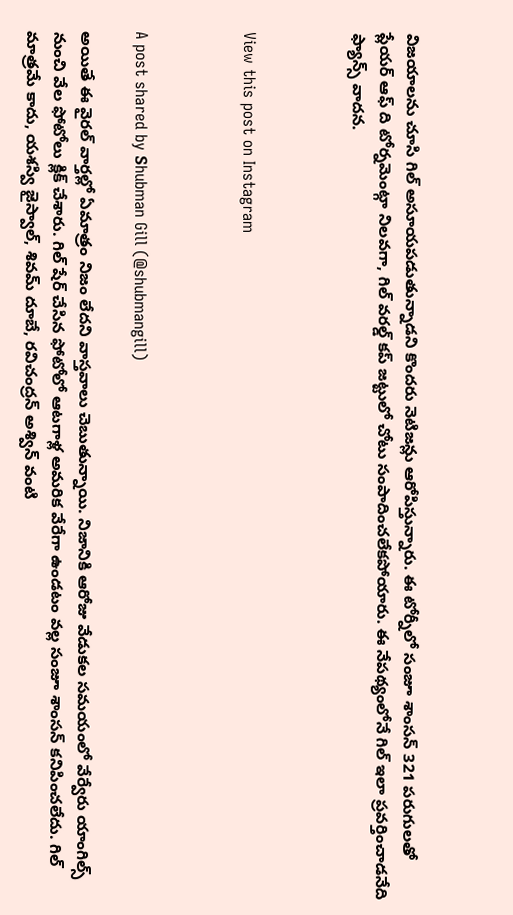విజయాలను చూసి గిల్ అసూయపడుతున్నాడని కొందరు నెటిజన్లు ఆరోపిస్తున్నారు. ఈ టోర్నీలో సంజూ శాంసన్ 321 పరుగులతో ప్లేయర్ ఆఫ్ ది టోర్నమెంట్గా నిలవగా, గిల్ వరల్డ్ కప్ జట్టులో చోటు సంపాదించలేకపోయారు. ఈ నేపథ్యంలోనే గిల్ ఇలా ప్రవర్తించాడనేది ఫ్యాన్స్ వాదన.



View this post on Instagram



A post shared by Ꮪhubman Gill (@shubmangill)

అయితే ఈ వైరల్ వార్తల్లో ఏమాత్రం నిజం లేదని వాస్తవాలు చెబుతున్నాయి. నిజానికి ఆరోజు వేడుకల సమయంలో వేర్వేరు యాంగిల్స్ నుంచి వేల ఫోటోలు క్లిక్ చేశారు. గిల్ షేర్ చేసిన ఫోటోలో ఆటగాళ్ల అమరిక వేరేగా ఉండటం వల్ల సంజూ శాంసన్ కనిపించలేదు. గిల్ మాత్రమే కాదు, యశస్వి జైస్వాల్, శివమ్ దూబే, రవిచంద్రన్ అశ్విన్ వంటి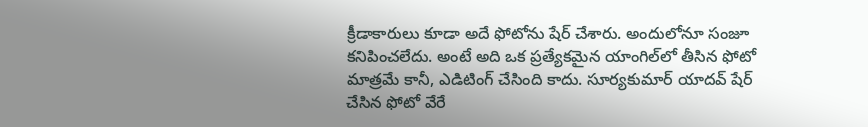క్రీడాకారులు కూడా అదే ఫోటోను షేర్ చేశారు. అందులోనూ సంజూ కనిపించలేదు. అంటే అది ఒక ప్రత్యేకమైన యాంగిల్‌లో తీసిన ఫోటో మాత్రమే కానీ, ఎడిటింగ్ చేసింది కాదు. సూర్యకుమార్ యాదవ్ షేర్ చేసిన ఫోటో వేరే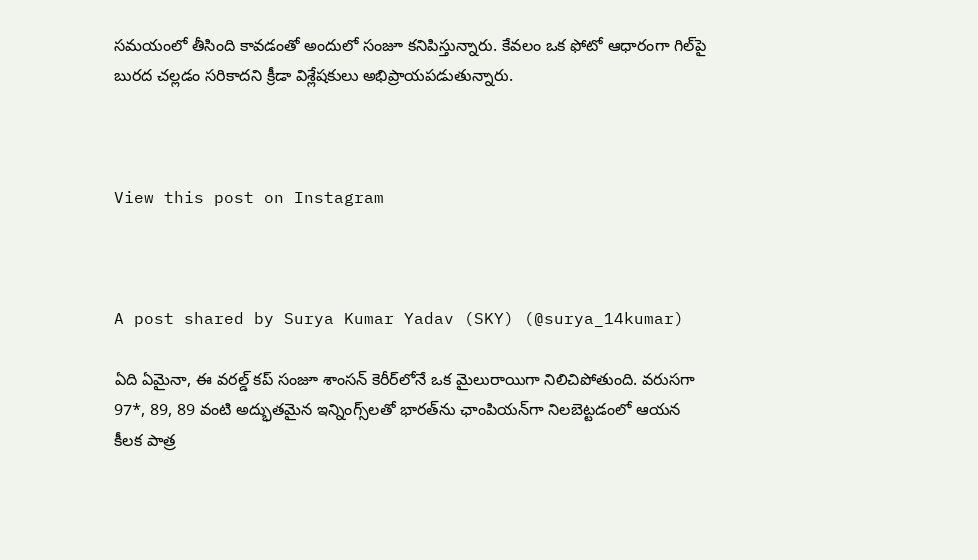సమయంలో తీసింది కావడంతో అందులో సంజూ కనిపిస్తున్నారు. కేవలం ఒక ఫోటో ఆధారంగా గిల్‌పై బురద చల్లడం సరికాదని క్రీడా విశ్లేషకులు అభిప్రాయపడుతున్నారు.



View this post on Instagram



A post shared by Surya Kumar Yadav (SKY) (@surya_14kumar)

ఏది ఏమైనా, ఈ వరల్డ్ కప్ సంజూ శాంసన్ కెరీర్‌లోనే ఒక మైలురాయిగా నిలిచిపోతుంది. వరుసగా 97*, 89, 89 వంటి అద్భుతమైన ఇన్నింగ్స్‌లతో భారత్‌ను ఛాంపియన్‌గా నిలబెట్టడంలో ఆయన కీలక పాత్ర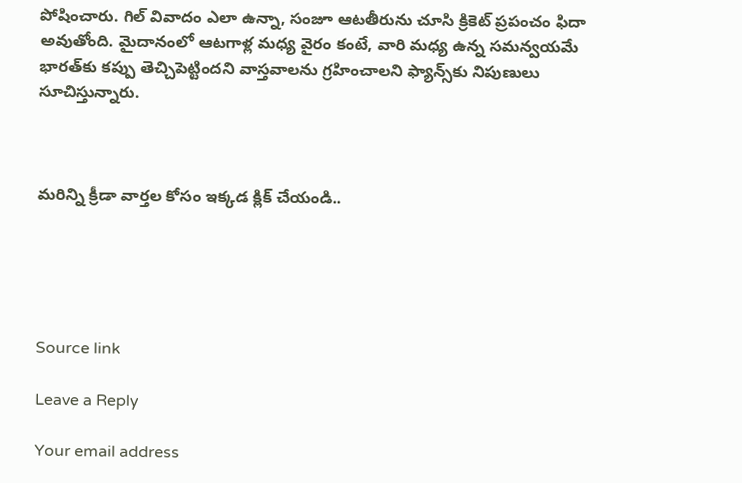పోషించారు. గిల్ వివాదం ఎలా ఉన్నా, సంజూ ఆటతీరును చూసి క్రికెట్ ప్రపంచం ఫిదా అవుతోంది. మైదానంలో ఆటగాళ్ల మధ్య వైరం కంటే, వారి మధ్య ఉన్న సమన్వయమే భారత్‌కు కప్పు తెచ్చిపెట్టిందని వాస్తవాలను గ్రహించాలని ఫ్యాన్స్‌కు నిపుణులు సూచిస్తున్నారు.



మరిన్ని క్రీడా వార్తల కోసం ఇక్కడ క్లిక్ చేయండి..





Source link

Leave a Reply

Your email address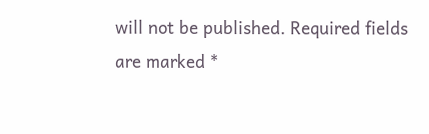will not be published. Required fields are marked *